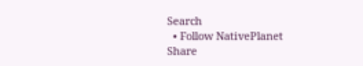Search
  • Follow NativePlanet
Share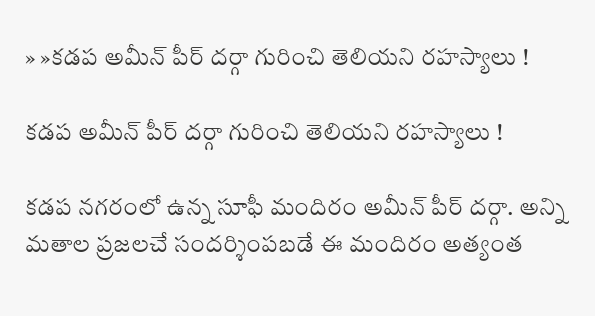» »కడప అమీన్ పీర్ దర్గా గురించి తెలియని రహస్యాలు !

కడప అమీన్ పీర్ దర్గా గురించి తెలియని రహస్యాలు !

కడప నగరంలో ఉన్న సూఫీ మందిరం అమీన్ పీర్ దర్గా. అన్ని మతాల ప్రజలచే సందర్శింపబడే ఈ మందిరం అత్యంత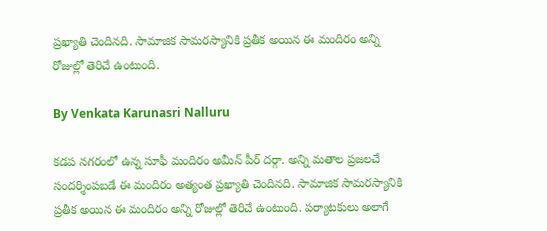ప్రఖ్యాతి చెందినది. సామాజిక సామరస్యానికి ప్రతీక అయిన ఈ మందిరం అన్ని రోజుల్లో తెరిచే ఉంటుంది.

By Venkata Karunasri Nalluru

కడప నగరంలో ఉన్న సూఫీ మందిరం అమీన్ పీర్ దర్గా. అన్ని మతాల ప్రజలచే సందర్శింపబడే ఈ మందిరం అత్యంత ప్రఖ్యాతి చెందినది. సామాజిక సామరస్యానికి ప్రతీక అయిన ఈ మందిరం అన్ని రోజుల్లో తెరిచే ఉంటుంది. పర్యాటకులు అలాగే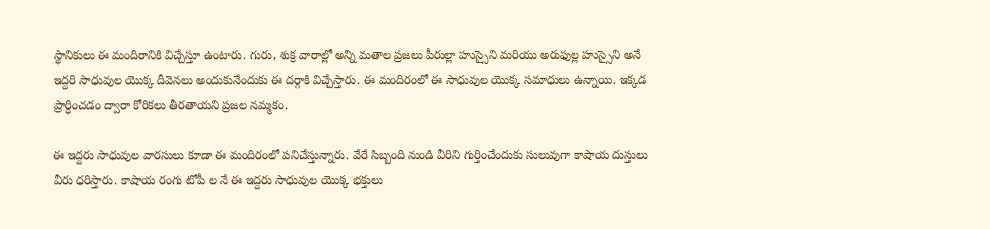స్థానికులు ఈ మందిరానికి విచ్చేస్తూ ఉంటారు. గురు, శుక్ర వారాల్లో అన్ని మతాల ప్రజలు పీరుల్లా హుస్సైని మరియు అరుఫుల్ల హుస్సైని అనే ఇద్దరి సాధువుల యొక్క దీవెనలు అందుకునేందుకు ఈ దర్గాకి విచ్చేస్తారు. ఈ మందిరంలో ఈ సాధువుల యొక్క సమాధులు ఉన్నాయి. ఇక్కడ ప్రార్ధించడం ద్వారా కోరికలు తీరతాయని ప్రజల నమ్మకం.

ఈ ఇద్దరు సాధువుల వారసులు కూడా ఈ మందిరంలో పనిచేస్తున్నారు. వేరే సిబ్బంది నుండి వీరిని గుర్తించేందుకు సులువుగా కాషాయ దుస్తులు వీరు ధరిస్తారు. కాషాయ రంగు టోపీ ల నే ఈ ఇద్దరు సాధువుల యొక్క భక్తులు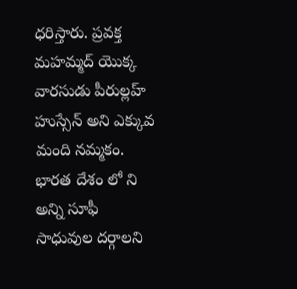ధరిస్తారు. ప్రవక్త మహమ్మద్ యొక్క వారసుడు పీరుల్లహ్ హుస్సేన్ అని ఎక్కువ మంది నమ్మకం. భారత దేశం లో ని అన్ని సూఫీ సాధువుల దర్గాలని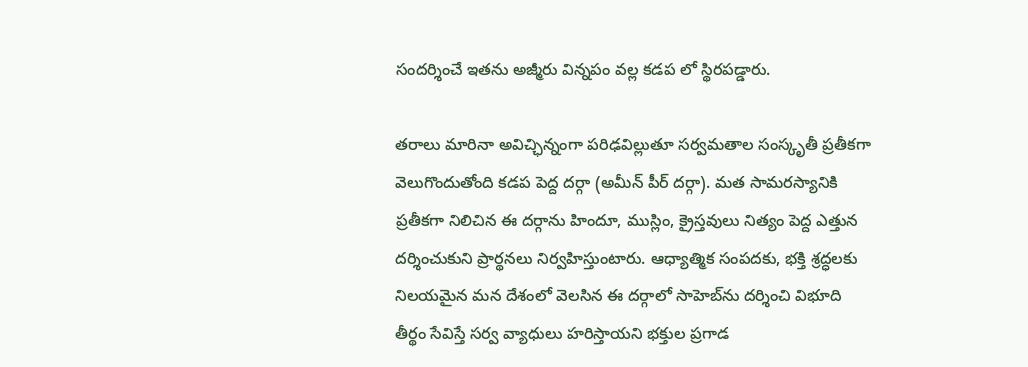సందర్శించే ఇతను అజ్మీరు విన్నపం వల్ల కడప లో స్థిరపడ్డారు.

తరాలు మారినా అవిచ్ఛిన్నంగా పరిఢవిల్లుతూ సర్వమతాల సంస్కృతీ ప్రతీకగా వెలుగొందుతోంది కడప పెద్ద దర్గా (అమీన్ పీర్ దర్గా). మత సామరస్యానికి ప్రతీకగా నిలిచిన ఈ దర్గాను హిందూ, ముస్లిం, క్రైస్తవులు నిత్యం పెద్ద ఎత్తున దర్శించుకుని ప్రార్థనలు నిర్వహిస్తుంటారు. ఆధ్యాత్మిక సంపదకు, భక్తి శ్రద్ధలకు నిలయమైన మన దేశంలో వెలసిన ఈ దర్గాలో సాహెబ్‌ను దర్శించి విభూది తీర్థం సేవిస్తే సర్వ వ్యాధులు హరిస్తాయని భక్తుల ప్రగాడ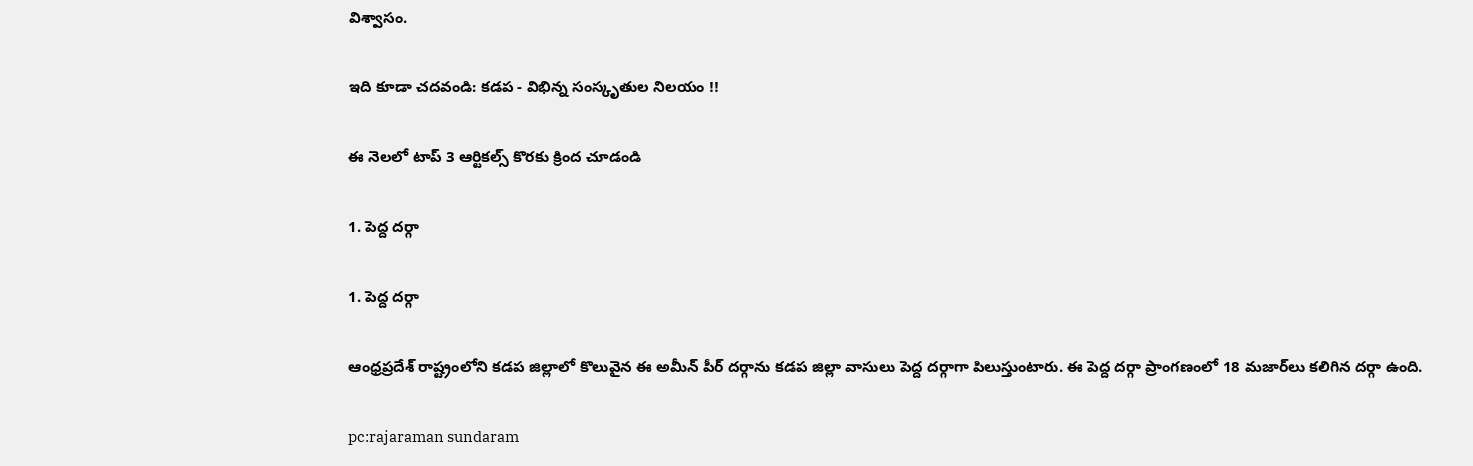విశ్వాసం.

ఇది కూడా చదవండి: కడప - విభిన్న సంస్కృతుల నిలయం !!

ఈ నెలలో టాప్ 3 ఆర్టికల్స్ కొరకు క్రింద చూడండి

1. పెద్ద దర్గా

1. పెద్ద దర్గా

ఆంధ్రప్రదేశ్ రాష్ట్రంలోని కడప జిల్లాలో కొలువైన ఈ అమీన్ పీర్ దర్గాను కడప జిల్లా వాసులు పెద్ద దర్గాగా పిలుస్తుంటారు. ఈ పెద్ద దర్గా ప్రాంగణంలో 18 మజార్‌లు కలిగిన దర్గా ఉంది.

pc:rajaraman sundaram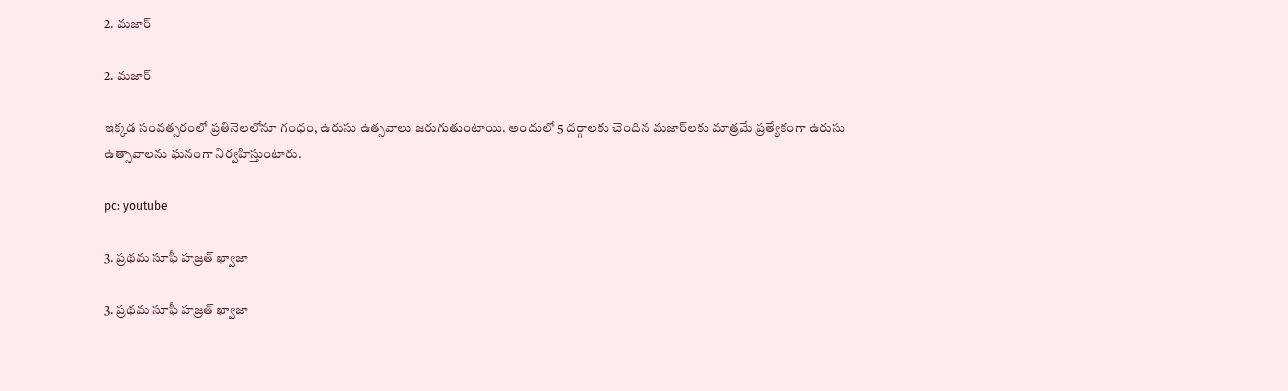2. మజార్‌

2. మజార్‌

ఇక్కడ సంవత్సరంలో ప్రతినెలలోనూ గంధం, ఉరుసు ఉత్సవాలు జరుగుతుంటాయి. అందులో 5 దర్గాలకు చెందిన మజార్‌లకు మాత్రమే ప్రత్యేకంగా ఉరుసు ఉత్సావాలను ఘనంగా నిర్వహిస్తుంటారు.

pc: youtube

3. ప్రథమ సూఫీ హజ్రత్ ఖ్వాజా

3. ప్రథమ సూఫీ హజ్రత్ ఖ్వాజా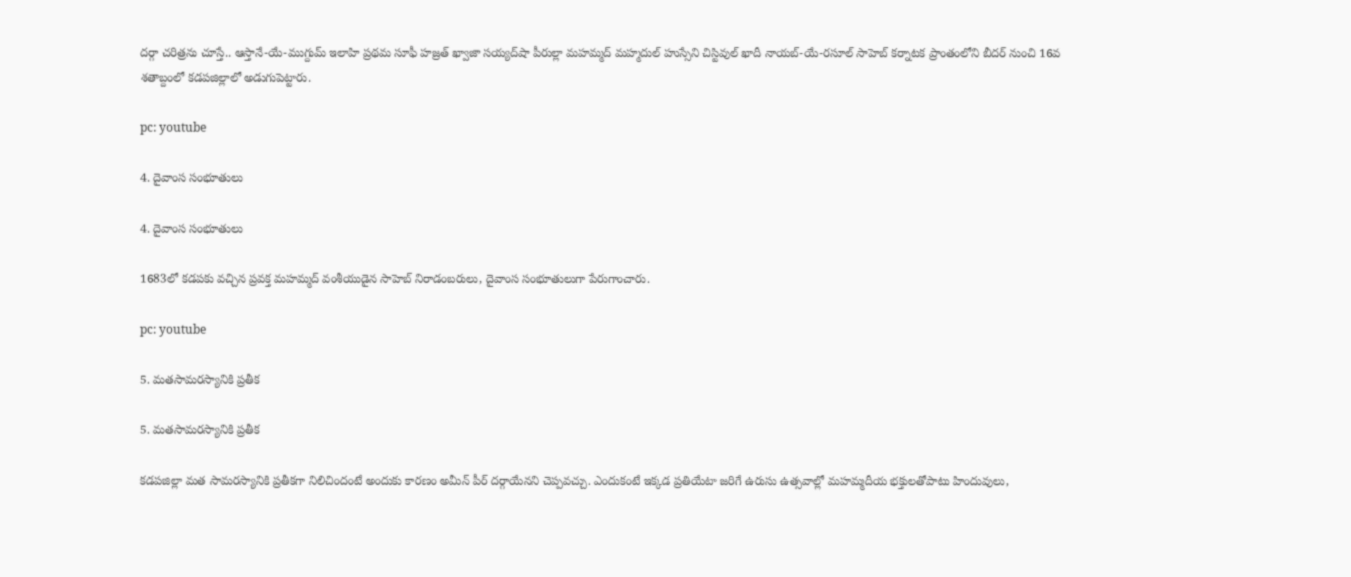దర్గా చరిత్రను చూస్తే.. ఆస్తానే-యే-ముగ్దుమ్ ఇలాహి ప్రథమ సూఫీ హజ్రత్ ఖ్వాజా సయ్యద్‌షా పీరుల్లా మహమ్మద్ మహ్మదుల్ హుస్సేని చిస్టివుల్ ఖాదీ నాయబ్-యే-రసూల్ సాహెబ్ కర్నాటక ప్రాంతంలోని బీదర్ నుంచి 16వ శతాబ్దంలో కడపజిల్లాలో అడుగుపెట్టారు.

pc: youtube

4. దైవాంస సంభూతులు

4. దైవాంస సంభూతులు

1683లో కడపకు వచ్చిన ప్రవక్త మహమ్మద్ వంశీయుడైన సాహెబ్ నిరాడంబరులు, దైవాంస సంభూతులుగా పేరుగాంచారు.

pc: youtube

5. మతసామరస్యానికి ప్రతీక

5. మతసామరస్యానికి ప్రతీక

కడపజిల్లా మత సామరస్యానికి ప్రతీకగా నిలిచిందంటే అందుకు కారణం అమీన్ పీర్ దర్గాయేనని చెప్పవచ్చు. ఎందుకంటే ఇక్కడ ప్రతియేటా జరిగే ఉరుసు ఉత్సవాల్లో మహమ్మదీయ భక్తులతోపాటు హిందువులు,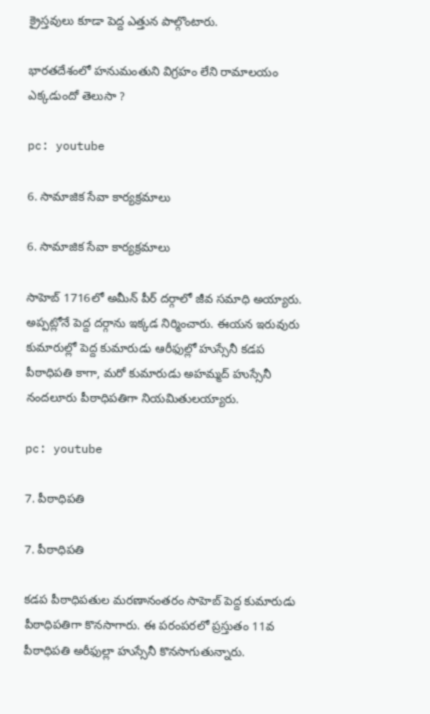క్రైస్తవులు కూడా పెద్ద ఎత్తున పాల్గొంటారు.

భారతదేశంలో హనుమంతుని విగ్రహం లేని రామాలయం ఎక్కడుందో తెలుసా ?

pc: youtube

6. సామాజిక సేవా కార్యక్రమాలు

6. సామాజిక సేవా కార్యక్రమాలు

సాహెబ్ 1716లో అమీన్ పీర్ దర్గాలో జీవ సమాధి అయ్యారు. అప్పట్లోనే పెద్ద దర్గాను ఇక్కడ నిర్మించారు. ఈయన ఇరువురు కుమారుల్లో పెద్ద కుమారుడు ఆరీఫుల్లో హుస్సేనీ కడప పీఠాధిపతి కాగా, మరో కుమారుడు అహమ్మద్ హుస్సేనీ నందలూరు పీఠాధిపతిగా నియమితులయ్యారు.

pc: youtube

7. పీఠాధిపతి

7. పీఠాధిపతి

కడప పీఠాధిపతుల మరణానంతరం సాహెబ్ పెద్ద కుమారుడు పీఠాధిపతిగా కొనసాగారు. ఈ పరంపరలో ప్రస్తుతం 11వ పీఠాధిపతి అరీఫుల్లా హుస్సేనీ కొనసాగుతున్నారు.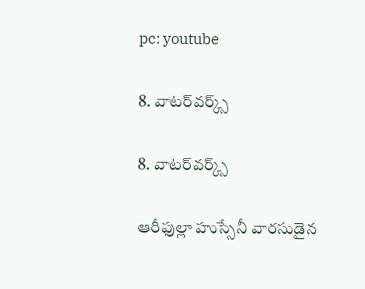pc: youtube

8. వాటర్‌వర్క్స్

8. వాటర్‌వర్క్స్

ఆరీఫుల్లా హుస్సేనీ వారసుడైన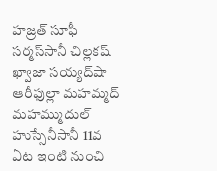హజ్రత్‌ సూఫీ సర్మస్‌సానీ చిల్లకష్‌ ఖ్వాజా సయ్యద్‌షా ఆరీఫుల్లా మహమ్మద్‌ మహమ్ముదుల్‌ హుస్సేనీసానీ 11వ ఏట ఇంటి నుంచి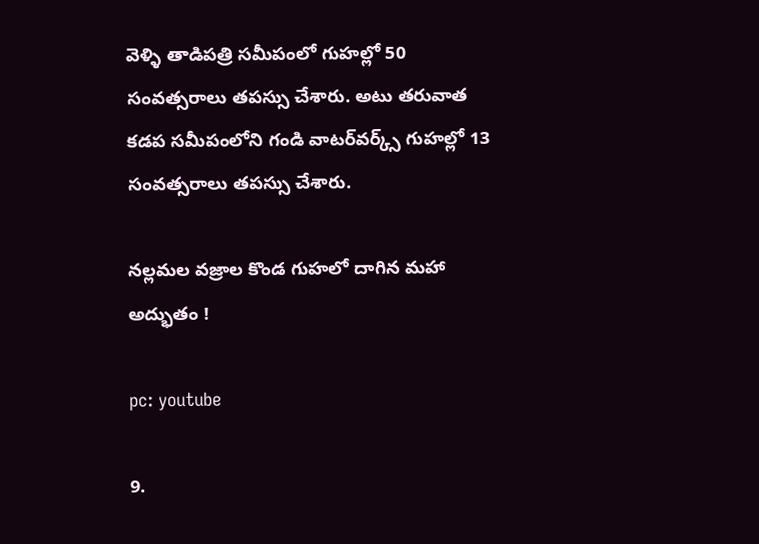వెళ్ళి తాడిపత్రి సమీపంలో గుహల్లో 50 సంవత్సరాలు తపస్సు చేశారు. అటు తరువాత కడప సమీపంలోని గండి వాటర్‌వర్క్స్ గుహల్లో 13 సంవత్సరాలు తపస్సు చేశారు.

న‌ల్ల‌మ‌ల వ‌జ్రాల కొండ గుహలో దాగిన మహా అద్భుతం !

pc: youtube

9.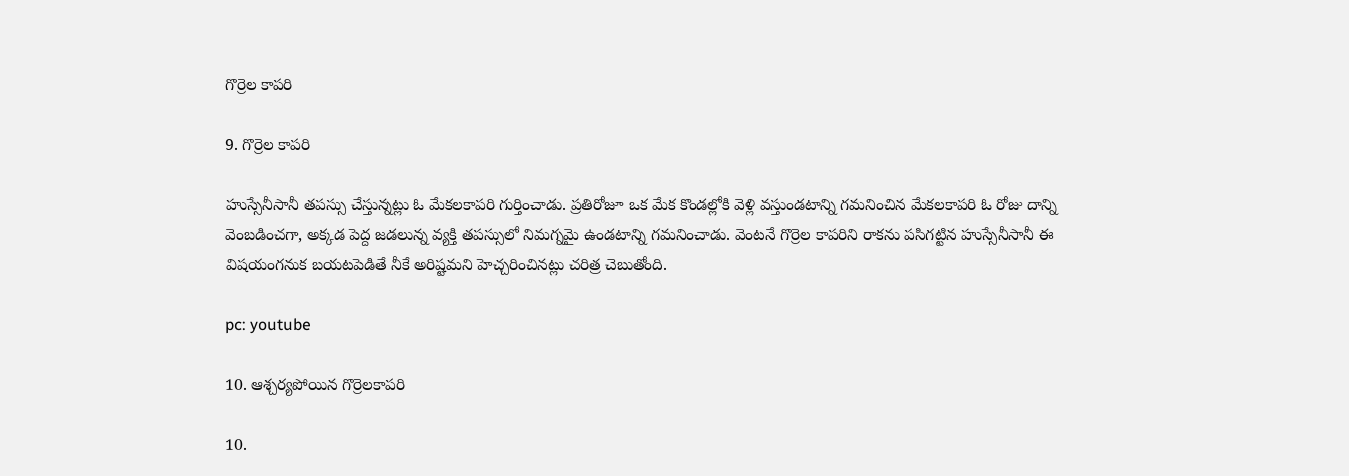గొర్రెల కాపరి

9. గొర్రెల కాపరి

హుస్సేనీసానీ తపస్సు చేస్తున్నట్లు ఓ మేకలకాపరి గుర్తించాడు. ప్రతిరోజూ ఒక మేక కొండల్లోకి వెళ్లి వస్తుండటాన్ని గమనించిన మేకలకాపరి ఓ రోజు దాన్ని వెంబడించగా, అక్కడ పెద్ద జడలున్న వ్యక్తి తపస్సులో నిమగ్నమై ఉండటాన్ని గమనించాడు. వెంటనే గొర్రెల కాపరిని రాకను పసిగట్టిన హుస్సేనీసానీ ఈ విషయంగనుక బయటపెడితే నీకే అరిష్టమని హెచ్చరించినట్లు చరిత్ర చెబుతోంది.

pc: youtube

10. ఆశ్చర్యపోయిన గొర్రెలకాపరి

10.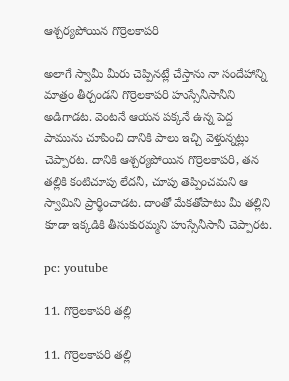ఆశ్చర్యపోయిన గొర్రెలకాపరి

అలాగే స్వామీ మీరు చెప్పినట్లే చేస్తాను నా సందేహాన్ని మాత్రం తీర్చండని గొర్రెలకాపరి హుస్సేనీసానీని అడిగాడట. వెంటనే ఆయన పక్కనే ఉన్న పెద్ద పామును చూపించి దానికి పాలు ఇచ్చి వెళ్తున్నట్లు చెప్పారట. దానికి ఆశ్చర్యపోయిన గొర్రెలకాపరి, తన తల్లికి కంటిచూపు లేదనీ, చూపు తెప్పించమని ఆ స్వామిని ప్రార్థించాడట. దాంతో మేకతోపాటు మీ తల్లిని కూడా ఇక్కడికి తీసుకురమ్మని హుస్సేనీసానీ చెప్పారట.

pc: youtube

11. గొర్రెలకాపరి తల్లి

11. గొర్రెలకాపరి తల్లి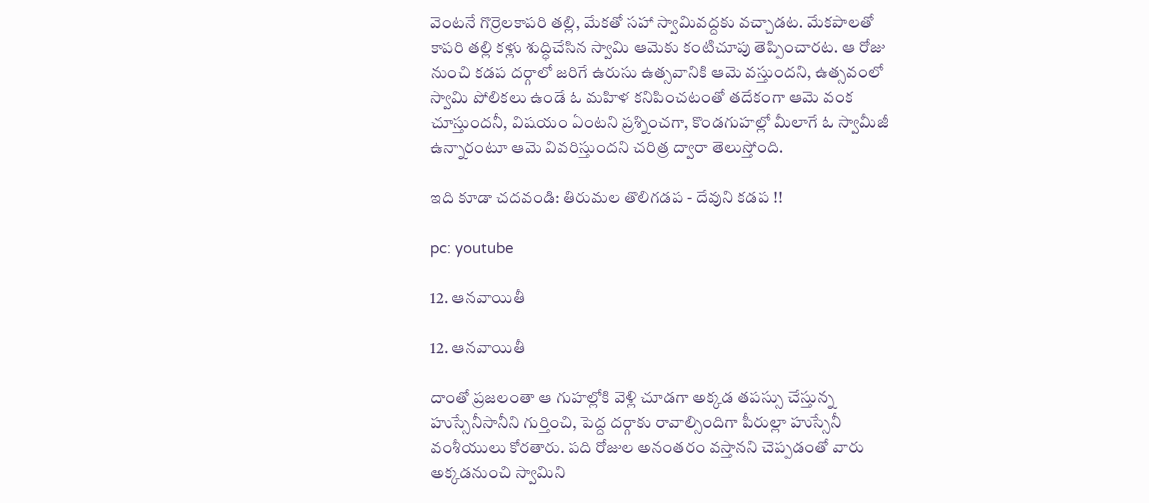వెంటనే గొర్రెలకాపరి తల్లి, మేకతో సహా స్వామివద్దకు వచ్చాడట. మేకపాలతో కాపరి తల్లి కళ్లు శుద్ధిచేసిన స్వామి ఆమెకు కంటిచూపు తెప్పించారట. ఆ రోజు నుంచి కడప దర్గాలో జరిగే ఉరుసు ఉత్సవానికి ఆమె వస్తుందని, ఉత్సవంలో స్వామి పోలికలు ఉండే ఓ మహిళ కనిపించటంతో తదేకంగా ఆమె వంక చూస్తుందనీ, విషయం ఏంటని ప్రశ్నించగా, కొండగుహల్లో మీలాగే ఓ స్వామీజీ ఉన్నారంటూ ఆమె వివరిస్తుందని చరిత్ర ద్వారా తెలుస్తోంది.

ఇది కూడా చదవండి: తిరుమల తొలిగడప - దేవుని కడప !!

pc: youtube

12. ఆనవాయితీ

12. ఆనవాయితీ

దాంతో ప్రజలంతా ఆ గుహల్లోకి వెళ్లి చూడగా అక్కడ తపస్సు చేస్తున్న హుస్సేనీసానీని గుర్తించి, పెద్ద దర్గాకు రావాల్సిందిగా పీరుల్లా హుస్సేనీ వంశీయులు కోరతారు. పది రోజుల అనంతరం వస్తానని చెప్పడంతో వారు అక్కడనుంచి స్వామిని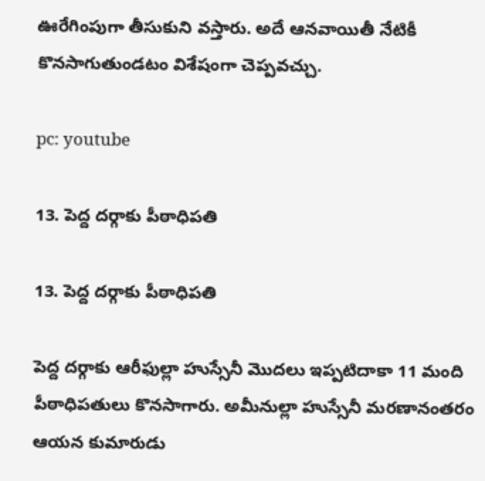ఊరేగింపుగా తీసుకుని వస్తారు. అదే ఆనవాయితీ నేటికీ కొనసాగుతుండటం విశేషంగా చెప్పవచ్చు.

pc: youtube

13. పెద్ద దర్గాకు పీఠాధిపతి

13. పెద్ద దర్గాకు పీఠాధిపతి

పెద్ద దర్గాకు ఆరీఫుల్లా హుస్సేనీ మొదలు ఇప్పటిదాకా 11 మంది పీఠాధిపతులు కొనసాగారు. అమీనుల్లా హుస్సేనీ మరణానంతరం ఆయన కుమారుడు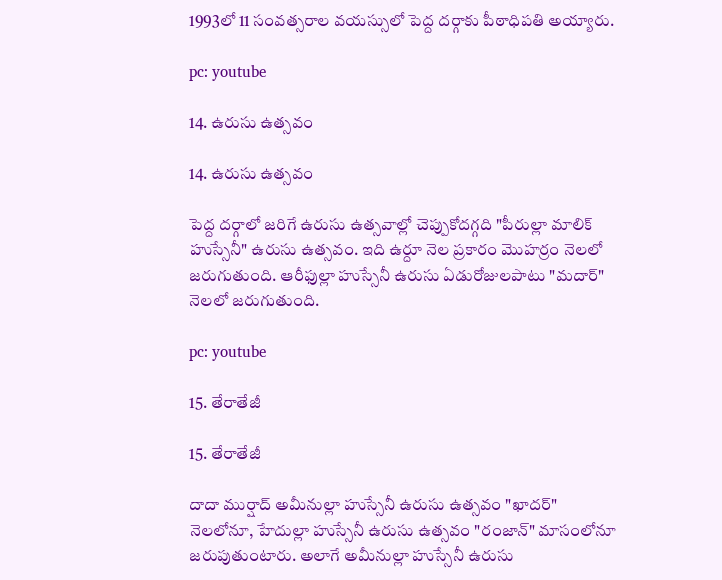1993లో 11 సంవత్సరాల వయస్సులో పెద్ద దర్గాకు పీఠాధిపతి అయ్యారు.

pc: youtube

14. ఉరుసు ఉత్సవం

14. ఉరుసు ఉత్సవం

పెద్ద దర్గాలో జరిగే ఉరుసు ఉత్సవాల్లో చెప్పుకోదగ్గది "పీరుల్లా మాలిక్ హుస్సేనీ" ఉరుసు ఉత్సవం. ఇది ఉర్దూ నెల ప్రకారం మొహర్రం నెలలో జరుగుతుంది. ఆరీఫుల్లా హుస్సేనీ ఉరుసు ఏడురోజులపాటు "మదార్" నెలలో జరుగుతుంది.

pc: youtube

15. తేరాతేజీ

15. తేరాతేజీ

దాదా ముర్షాద్ అమీనుల్లా హుస్సేనీ ఉరుసు ఉత్సవం "ఖాదర్" నెలలోనూ, హేదుల్లా హుస్సేనీ ఉరుసు ఉత్సవం "రంజాన్" మాసంలోనూ జరుపుతుంటారు. అలాగే అమీనుల్లా హుస్సేనీ ఉరుసు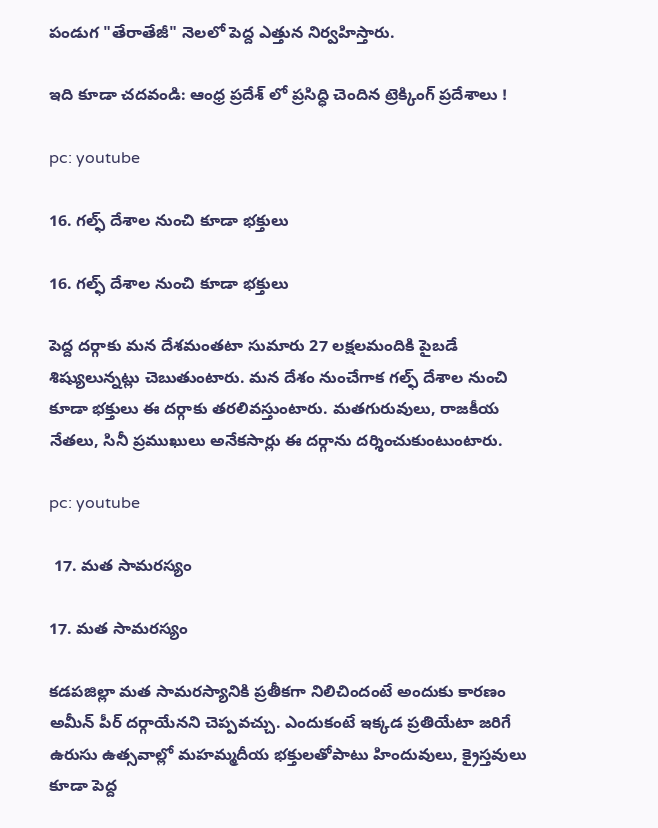పండుగ "తేరాతేజీ" నెలలో పెద్ద ఎత్తున నిర్వహిస్తారు.

ఇది కూడా చదవండి: ఆంధ్ర ప్రదేశ్ లో ప్రసిద్ధి చెందిన ట్రెక్కింగ్ ప్రదేశాలు !

pc: youtube

16. గల్ఫ్ దేశాల నుంచి కూడా భక్తులు

16. గల్ఫ్ దేశాల నుంచి కూడా భక్తులు

పెద్ద దర్గాకు మన దేశమంతటా సుమారు 27 లక్షలమందికి పైబడే శిష్యులున్నట్లు చెబుతుంటారు. మన దేశం నుంచేగాక గల్ఫ్ దేశాల నుంచి కూడా భక్తులు ఈ దర్గాకు తరలివస్తుంటారు. మతగురువులు, రాజకీయ నేతలు, సినీ ప్రముఖులు అనేకసార్లు ఈ దర్గాను దర్శించుకుంటుంటారు.

pc: youtube

 17. మత సామరస్యం

17. మత సామరస్యం

కడపజిల్లా మత సామరస్యానికి ప్రతీకగా నిలిచిందంటే అందుకు కారణం అమీన్ పీర్ దర్గాయేనని చెప్పవచ్చు. ఎందుకంటే ఇక్కడ ప్రతియేటా జరిగే ఉరుసు ఉత్సవాల్లో మహమ్మదీయ భక్తులతోపాటు హిందువులు, క్రైస్తవులు కూడా పెద్ద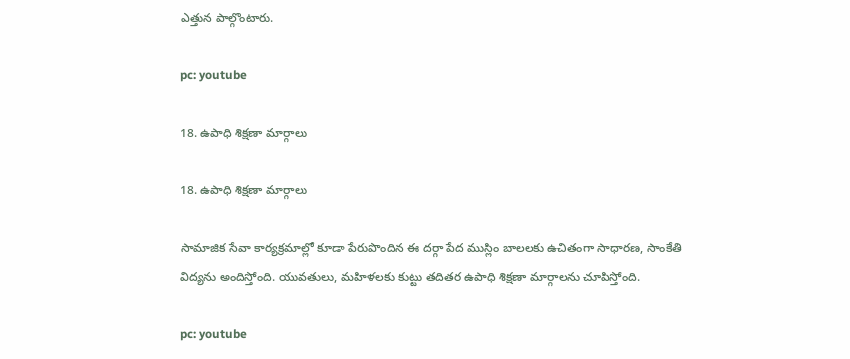ఎత్తున పాల్గొంటారు.

pc: youtube

18. ఉపాధి శిక్షణా మార్గాలు

18. ఉపాధి శిక్షణా మార్గాలు

సామాజిక సేవా కార్యక్రమాల్లో కూడా పేరుపొందిన ఈ దర్గా పేద ముస్లిం బాలలకు ఉచితంగా సాధారణ, సాంకేతి విద్యను అందిస్తోంది. యువతులు, మహిళలకు కుట్టు తదితర ఉపాధి శిక్షణా మార్గాలను చూపిస్తోంది.

pc: youtube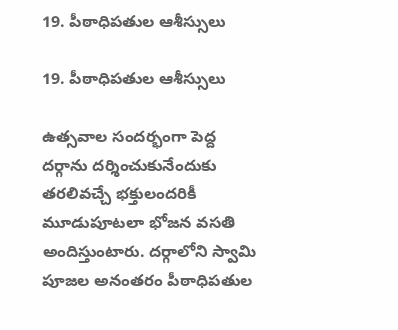19. పీఠాధిపతుల ఆశీస్సులు

19. పీఠాధిపతుల ఆశీస్సులు

ఉత్సవాల సందర్భంగా పెద్ద దర్గాను దర్శించుకునేందుకు తరలివచ్చే భక్తులందరికీ మూడుపూటలా భోజన వసతి అందిస్తుంటారు. దర్గాలోని స్వామి పూజల అనంతరం పీఠాధిపతుల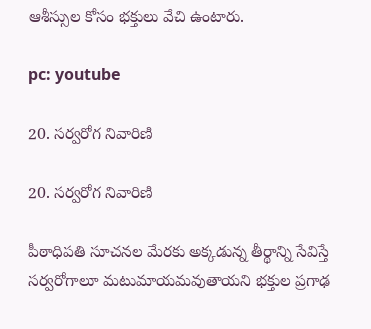ఆశీస్సుల కోసం భక్తులు వేచి ఉంటారు.

pc: youtube

20. సర్వరోగ నివారిణి

20. సర్వరోగ నివారిణి

పీఠాధిపతి సూచనల మేరకు అక్కడున్న తీర్థాన్ని సేవిస్తే సర్వరోగాలూ మటుమాయమవుతాయని భక్తుల ప్రగాఢ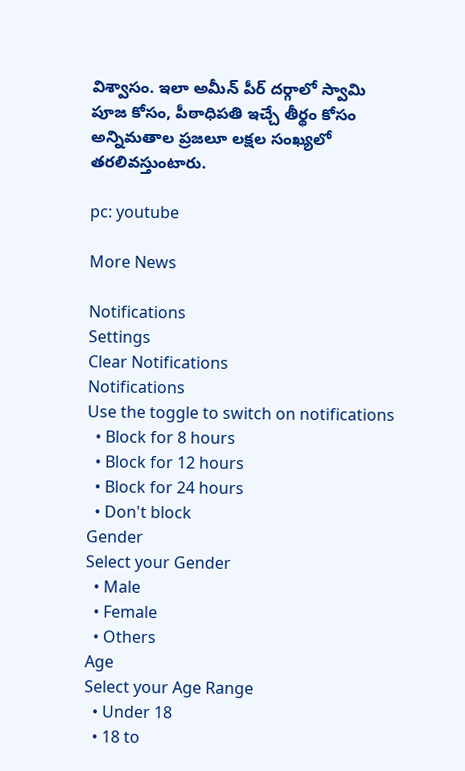విశ్వాసం. ఇలా అమీన్ పీర్ దర్గాలో స్వామి పూజ కోసం, పీఠాధిపతి ఇచ్చే తీర్థం కోసం అన్నిమతాల ప్రజలూ లక్షల సంఖ్యలో తరలివస్తుంటారు.

pc: youtube

More News

Notifications
Settings
Clear Notifications
Notifications
Use the toggle to switch on notifications
  • Block for 8 hours
  • Block for 12 hours
  • Block for 24 hours
  • Don't block
Gender
Select your Gender
  • Male
  • Female
  • Others
Age
Select your Age Range
  • Under 18
  • 18 to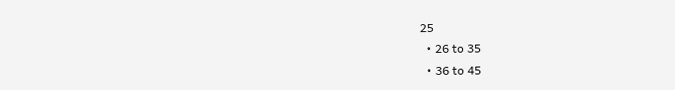25
  • 26 to 35
  • 36 to 45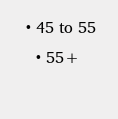• 45 to 55
  • 55+